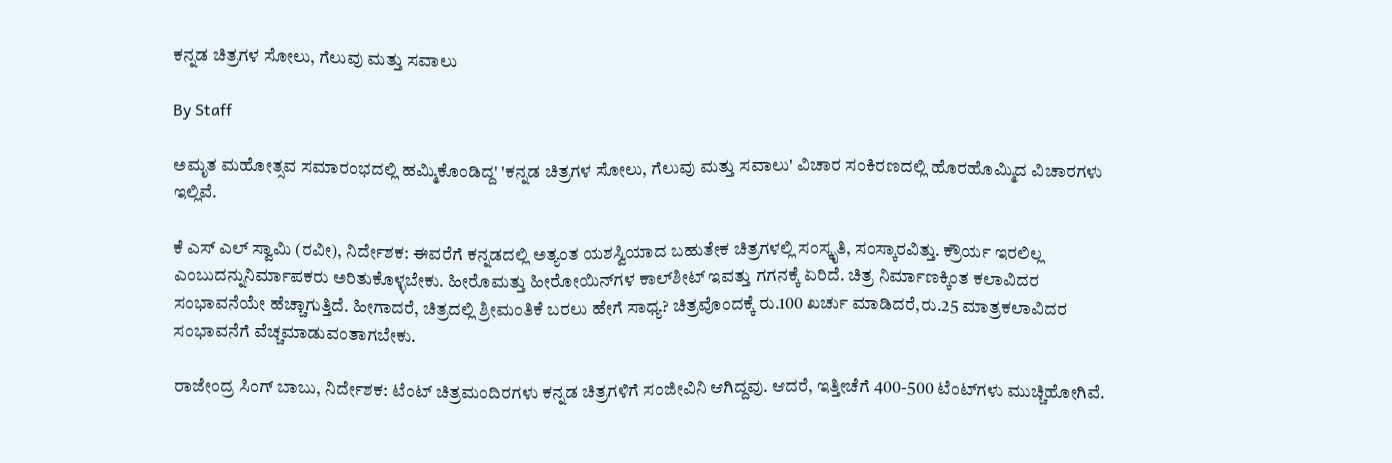ಕನ್ನಡ ಚಿತ್ರಗಳ ಸೋಲು, ಗೆಲುವು ಮತ್ತು ಸವಾಲು

By Staff

ಅಮೃತ ಮಹೋತ್ಸವ ಸಮಾರಂಭದಲ್ಲಿ ಹಮ್ಮಿಕೊಂಡಿದ್ದ' 'ಕನ್ನಡ ಚಿತ್ರಗಳ ಸೋಲು, ಗೆಲುವು ಮತ್ತು ಸವಾಲು' ವಿಚಾರ ಸಂಕಿರಣದಲ್ಲಿ ಹೊರಹೊಮ್ಮಿದ ವಿಚಾರಗಳು ಇಲ್ಲಿವೆ.

ಕೆ ಎಸ್ ಎಲ್ ಸ್ವಾಮಿ (ರವೀ), ನಿರ್ದೇಶಕ: ಈವರೆಗೆ ಕನ್ನಡದಲ್ಲಿ ಅತ್ಯಂತ ಯಶಸ್ವಿಯಾದ ಬಹುತೇಕ ಚಿತ್ರಗಳಲ್ಲಿ ಸಂಸ್ಕೃತಿ, ಸಂಸ್ಕಾರವಿತ್ತು. ಕ್ರೌರ್ಯ ಇರಲಿಲ್ಲ ಎಂಬುದನ್ನುನಿರ್ಮಾಪಕರು ಅರಿತುಕೊಳ್ಳಬೇಕು. ಹೀರೊಮತ್ತು ಹೀರೋಯಿನ್‌ಗಳ ಕಾಲ್‌ಶೀಟ್ ಇವತ್ತು ಗಗನಕ್ಕೆ ಏರಿದೆ. ಚಿತ್ರ ನಿರ್ಮಾಣಕ್ಕಿಂತ ಕಲಾವಿದರ ಸಂಭಾವನೆಯೇ ಹೆಚ್ಚಾಗುತ್ತಿದೆ. ಹೀಗಾದರೆ, ಚಿತ್ರದಲ್ಲಿ ಶ್ರೀಮಂತಿಕೆ ಬರಲು ಹೇಗೆ ಸಾಧ್ಯ? ಚಿತ್ರವೊಂದಕ್ಕೆ ರು.100 ಖರ್ಚು ಮಾಡಿದರೆ,ರು.25 ಮಾತ್ರಕಲಾವಿದರ ಸಂಭಾವನೆಗೆ ವೆಚ್ಚಮಾಡುವಂತಾಗಬೇಕು.

ರಾಜೇಂದ್ರ ಸಿಂಗ್ ಬಾಬು, ನಿರ್ದೇಶಕ: ಟೆಂಟ್ ಚಿತ್ರಮಂದಿರಗಳು ಕನ್ನಡ ಚಿತ್ರಗಳಿಗೆ ಸಂಜೀವಿನಿ ಆಗಿದ್ದವು. ಆದರೆ, ಇತ್ತೀಚೆಗೆ 400-500 ಟೆಂಟ್‌ಗಳು ಮುಚ್ಚಿಹೋಗಿವೆ.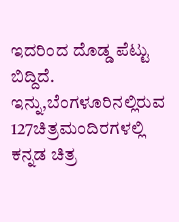ಇದರಿಂದ ದೊಡ್ಡ ಪೆಟ್ಟು ಬಿದ್ದಿದೆ. ಇನ್ನು,ಬೆಂಗಳೂರಿನಲ್ಲಿರುವ 127ಚಿತ್ರಮಂದಿರಗಳಲ್ಲಿ ಕನ್ನಡ ಚಿತ್ರ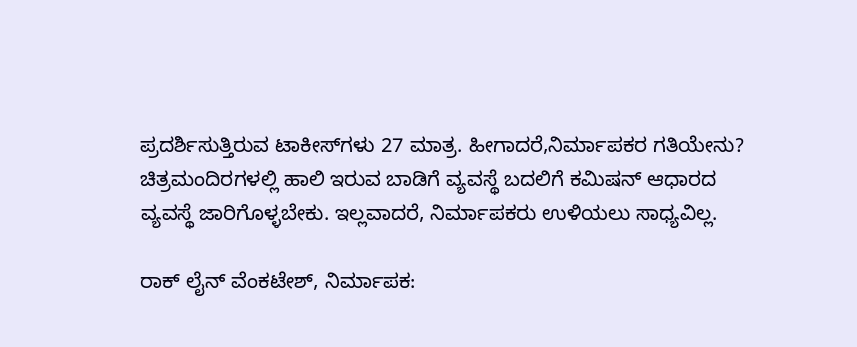ಪ್ರದರ್ಶಿಸುತ್ತಿರುವ ಟಾಕೀಸ್‌ಗಳು 27 ಮಾತ್ರ. ಹೀಗಾದರೆ,ನಿರ್ಮಾಪಕರ ಗತಿಯೇನು? ಚಿತ್ರಮಂದಿರಗಳಲ್ಲಿ ಹಾಲಿ ಇರುವ ಬಾಡಿಗೆ ವ್ಯವಸ್ಥೆ ಬದಲಿಗೆ ಕಮಿಷನ್ ಆಧಾರದ ವ್ಯವಸ್ಥೆ ಜಾರಿಗೊಳ್ಳಬೇಕು. ಇಲ್ಲವಾದರೆ, ನಿರ್ಮಾಪಕರು ಉಳಿಯಲು ಸಾಧ್ಯವಿಲ್ಲ.

ರಾಕ್ ಲೈನ್ ವೆಂಕಟೇಶ್, ನಿರ್ಮಾಪಕ: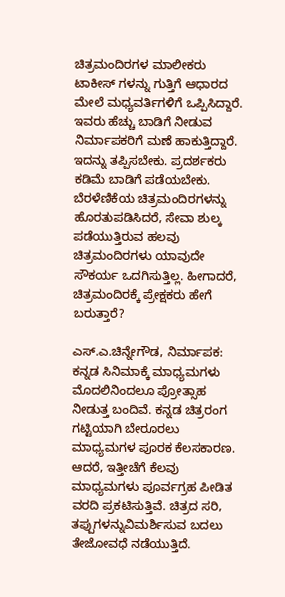ಚಿತ್ರಮಂದಿರಗಳ ಮಾಲೀಕರು ಟಾಕೀಸ್ ಗಳನ್ನು ಗುತ್ತಿಗೆ ಆಧಾರದ ಮೇಲೆ ಮಧ್ಯವರ್ತಿಗಳಿಗೆ ಒಪ್ಪಿಸಿದ್ದಾರೆ. ಇವರು ಹೆಚ್ಚು ಬಾಡಿಗೆ ನೀಡುವ ನಿರ್ಮಾಪಕರಿಗೆ ಮಣೆ ಹಾಕುತ್ತಿದ್ದಾರೆ. ಇದನ್ನು ತಪ್ಪಿಸಬೇಕು. ಪ್ರದರ್ಶಕರು ಕಡಿಮೆ ಬಾಡಿಗೆ ಪಡೆಯಬೇಕು. ಬೆರಳೆಣಿಕೆಯ ಚಿತ್ರಮಂದಿರಗಳನ್ನು ಹೊರತುಪಡಿಸಿದರೆ, ಸೇವಾ ಶುಲ್ಕ ಪಡೆಯುತ್ತಿರುವ ಹಲವು ಚಿತ್ರಮಂದಿರಗಳು ಯಾವುದೇ ಸೌಕರ್ಯ ಒದಗಿಸುತ್ತಿಲ್ಲ. ಹೀಗಾದರೆ, ಚಿತ್ರಮಂದಿರಕ್ಕೆ ಪ್ರೇಕ್ಷಕರು ಹೇಗೆ ಬರುತ್ತಾರೆ?

ಎಸ್.ಎ.ಚಿನ್ನೇಗೌಡ, ನಿರ್ಮಾಪಕ: ಕನ್ನಡ ಸಿನಿಮಾಕ್ಕೆ ಮಾಧ್ಯಮಗಳು ಮೊದಲಿನಿಂದಲೂ ಪ್ರೋತ್ಸಾಹ ನೀಡುತ್ತ ಬಂದಿವೆ. ಕನ್ನಡ ಚಿತ್ರರಂಗ ಗಟ್ಟಿಯಾಗಿ ಬೇರೂರಲು ಮಾಧ್ಯಮಗಳ ಪೂರಕ ಕೆಲಸಕಾರಣ. ಆದರೆ, ಇತ್ತೀಚೆಗೆ ಕೆಲವು ಮಾಧ್ಯಮಗಳು ಪೂರ್ವಗ್ರಹ ಪೀಡಿತ ವರದಿ ಪ್ರಕಟಿಸುತ್ತಿವೆ. ಚಿತ್ರದ ಸರಿ, ತಪ್ಪುಗಳನ್ನುವಿಮರ್ಶಿಸುವ ಬದಲು ತೇಜೋವಧೆ ನಡೆಯುತ್ತಿದೆ.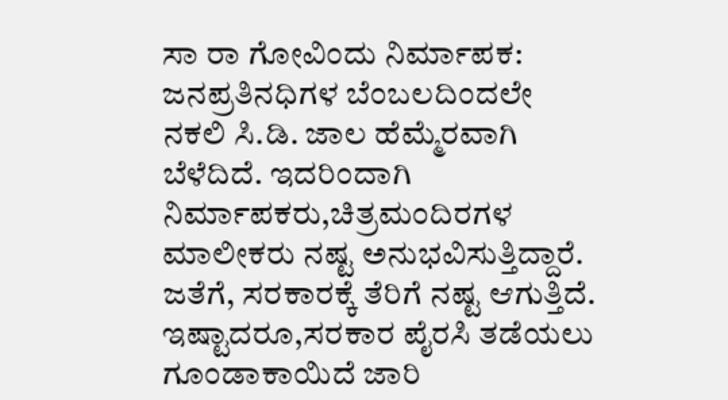ಸಾ ರಾ ಗೋವಿಂದು ನಿರ್ಮಾಪಕ: ಜನಪ್ರತಿನಧಿಗಳ ಬೆಂಬಲದಿಂದಲೇ ನಕಲಿ ಸಿ.ಡಿ. ಜಾಲ ಹೆಮ್ಮೆರವಾಗಿ ಬೆಳೆದಿದೆ. ಇದರಿಂದಾಗಿ ನಿರ್ಮಾಪಕರು,ಚಿತ್ರಮಂದಿರಗಳ ಮಾಲೀಕರು ನಷ್ಟ ಅನುಭವಿಸುತ್ತಿದ್ದಾರೆ. ಜತೆಗೆ, ಸರಕಾರಕ್ಕೆ ತೆರಿಗೆ ನಷ್ಟ ಆಗುತ್ತಿದೆ. ಇಷ್ಟಾದರೂ,ಸರಕಾರ ಪೈರಸಿ ತಡೆಯಲು ಗೂಂಡಾಕಾಯಿದೆ ಜಾರಿ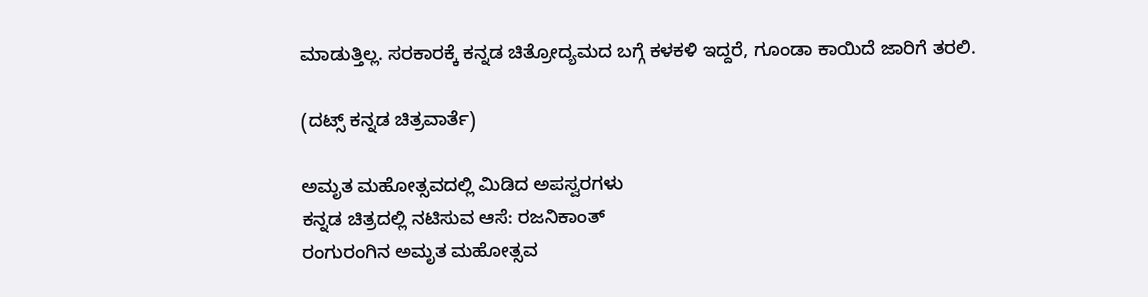ಮಾಡುತ್ತಿಲ್ಲ. ಸರಕಾರಕ್ಕೆ ಕನ್ನಡ ಚಿತ್ರೋದ್ಯಮದ ಬಗ್ಗೆ ಕಳಕಳಿ ಇದ್ದರೆ, ಗೂಂಡಾ ಕಾಯಿದೆ ಜಾರಿಗೆ ತರಲಿ.

(ದಟ್ಸ್ ಕನ್ನಡ ಚಿತ್ರವಾರ್ತೆ)

ಅಮೃತ ಮಹೋತ್ಸವದಲ್ಲಿ ಮಿಡಿದ ಅಪಸ್ವರಗಳು
ಕನ್ನಡ ಚಿತ್ರದಲ್ಲಿ ನಟಿಸುವ ಆಸೆ: ರಜನಿಕಾಂತ್
ರಂಗುರಂಗಿನ ಅಮೃತ ಮಹೋತ್ಸವ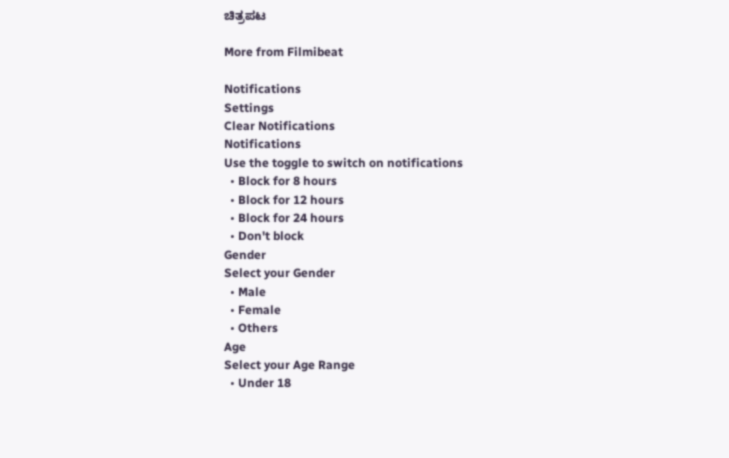ಚಿತ್ರಪಟ

More from Filmibeat

Notifications
Settings
Clear Notifications
Notifications
Use the toggle to switch on notifications
  • Block for 8 hours
  • Block for 12 hours
  • Block for 24 hours
  • Don't block
Gender
Select your Gender
  • Male
  • Female
  • Others
Age
Select your Age Range
  • Under 18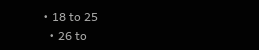• 18 to 25
  • 26 to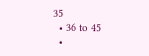35
  • 36 to 45
  •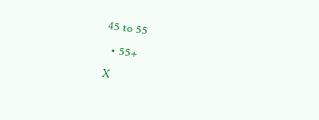45 to 55
  • 55+
X